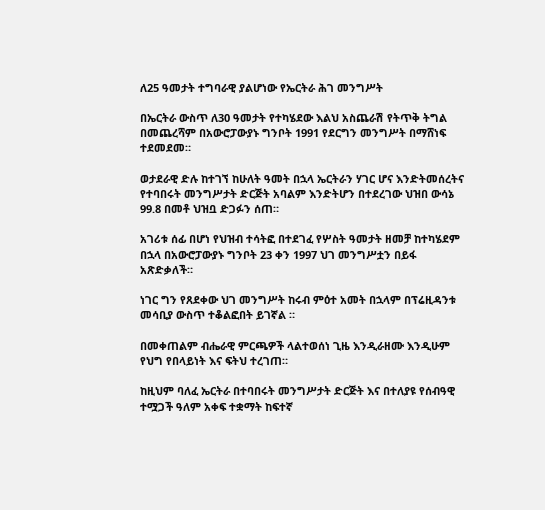ለ25 ዓመታት ተግባራዊ ያልሆነው የኤርትራ ሕገ መንግሥት

በኤርትራ ውስጥ ለ30 ዓመታት የተካሄደው እልህ አስጨራሽ የትጥቅ ትግል በመጨረሻም በአውሮፓውያኑ ግንቦት 1991 የደርግን መንግሥት በማሸነፍ ተደመደመ።

ወታደራዊ ድሉ ከተገኘ ከሁለት ዓመት በኋላ ኤርትራን ሃገር ሆና እንድትመሰረትና የተባበሩት መንግሥታት ድርጅት አባልም እንድትሆን በተደረገው ህዝበ ውሳኔ 99.8 በመቶ ህዝቧ ድጋፉን ሰጠ።

አገሪቱ ሰፊ በሆነ የህዝብ ተሳትፎ በተደገፈ የሦስት ዓመታት ዘመቻ ከተካሄደም በኋላ በአውሮፓውያኑ ግንቦት 23 ቀን 1997 ህገ መንግሥቷን በይፋ አጽድቃለች።

ነገር ግን የጸደቀው ህገ መንግሥት ከሩብ ምዕተ አመት በኋላም በፕሬዚዳንቱ መሳቢያ ውስጥ ተቆልፎበት ይገኛል ።

በመቀጠልም ብሔራዊ ምርጫዎች ላልተወሰነ ጊዜ እንዲራዘሙ እንዲሁም የህግ የበላይነት እና ፍትህ ተረገጠ።

ከዚህም ባለፈ ኤርትራ በተባበሩት መንግሥታት ድርጅት እና በተለያዩ የሰብዓዊ ተሟጋች ዓለም አቀፍ ተቋማት ከፍተኛ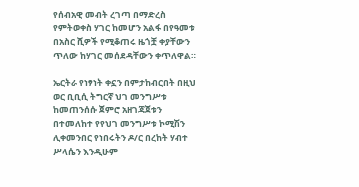የሰብአዊ መብት ረገጣ በማድረስ የምትወቀስ ሃገር ከመሆን አልፋ በየዓመቱ በአስር ሺዎች የሚቆጠሩ ዜጎቿ ቀያቸውን ጥለው ከሃገር መሰደዳቸውን ቀጥለዋል።

ኤርትራ የነፃነት ቀኗን በምታከብርበት በዚህ ወር ቢቢሲ ትግርኛ ህገ መንግሥቱ ከመጠንሰሱ ጀምሮ አዘገጃጀቱን በተመለከተ የየህገ መንግሥቱ ኮሚሽን ሊቀመንበር የነበሩትን ዶ/ር በረከት ሃብተ ሥላሴን እንዲሁም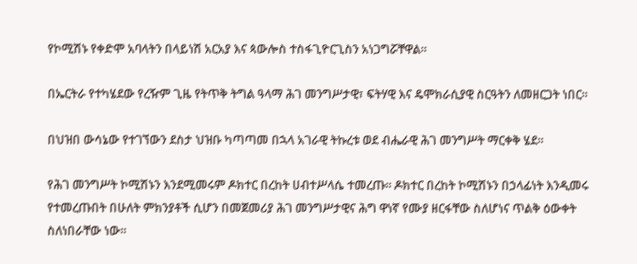የኮሚሽኑ የቀድሞ አባላትን በላይነሽ አርአያ እና ጳውሎስ ተስፋጊዮርጊስን አነጋግሯቸዋል።

በኤርትራ የተካሄደው የረዥም ጊዜ የትጥቅ ትግል ዓላማ ሕገ መንግሥታዊ፣ ፍትሃዊ እና ዴሞክራሲያዊ ስርዓትን ለመዘርጋት ነበር።

በህዝበ ውሳኔው የተገኘውን ደስታ ህዝቡ ካጣጣመ በኋላ አገራዊ ትኩረቱ ወደ ብሔራዊ ሕገ መንግሥት ማርቀቅ ሄደ።

የሕገ መንግሥት ኮሚሽኑን እንደሚመሩም ዶክተር በረከት ሀብተሥላሴ ተመረጡ። ዶክተር በረከት ኮሚሽኑን በኃላፊነት እንዲመሩ የተመረጡበት በሁለት ምክንያቶች ሲሆን በመጀመሪያ ሕገ መንግሥታዊና ሕግ ዋነኛ የሙያ ዘርፋቸው ስለሆነና ጥልቅ ዕውቀት ስለነበራቸው ነው።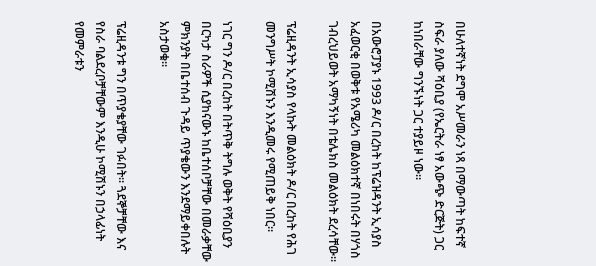በሁለተኛነት ደግሞ አሥመራን ነጻ በማውጣት ከፍተኛ ስፍራ ያለው ሻዕቢያ (የኤርትራ ነፃ አውጭ ድርጅት) ጋር ከነበራቸው ግንኙነት ጋር ተያይዞ ነው።

በአውሮፓያኑ 1993 ዶ/ር በረከት ከፕሬዝዳንት ኢሳያስ አፈወርቂ በወቅቱ የአሜሪካ መልዕክተኛ በነበሩት በሃጎስ ገብረህይወት አማካኝነት በቴሌክስ መልዕክት ደረሳቸው።

ፕሬዚዳንት ኢሳያስ የላኩት መልዕክት ዶ/ር በረከት የሕገ መንግሥት ኮሚሽኑን እንዲመሩ የሚጠይቅ ነበር።

ነገር ግን ዶ/ር በረከት በትጥቅ ትግሉ ወቅት የሻዕቢያን በርካታ ስራዎች ሲያከናውኑ ከቤተሰቦቻቸው በመራቃቸው ምክንያት በቤተሰብ ጉዳይ ጥያቄውን እንደማይቀበሉት አስታወቁ።

ፕሬዚዳንቱ ግን በጥያቄያቸው ገፉበት። ጓደኞቻቸው እና የስራ ባልደረቦቻቸውም እንዲሁ ኮሚሽኑን በኃላፊነት የመምራቱን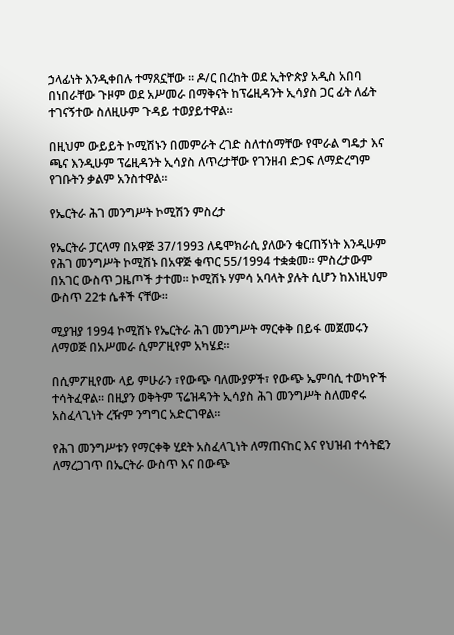ኃላፊነት እንዲቀበሉ ተማጸኗቸው ። ዶ/ር በረከት ወደ ኢትዮጵያ አዲስ አበባ በነበራቸው ጉዞም ወደ አሥመራ በማቅናት ከፕሬዚዳንት ኢሳያስ ጋር ፊት ለፊት ተገናኝተው ስለዚሁም ጉዳይ ተወያይተዋል።

በዚህም ውይይት ኮሚሽኑን በመምራት ረገድ ስለተሰማቸው የሞራል ግዴታ እና ጫና እንዲሁም ፕሬዚዳንት ኢሳያስ ለጥረታቸው የገንዘብ ድጋፍ ለማድረግም የገቡትን ቃልም አንስተዋል።

የኤርትራ ሕገ መንግሥት ኮሚሽን ምስረታ

የኤርትራ ፓርላማ በአዋጅ 37/1993 ለዴሞክራሲ ያለውን ቁርጠኝነት እንዲሁም የሕገ መንግሥት ኮሚሽኑ በአዋጅ ቁጥር 55/1994 ተቋቋመ። ምስረታውም በአገር ውስጥ ጋዜጦች ታተመ። ኮሚሽኑ ሃምሳ አባላት ያሉት ሲሆን ከእነዚህም ውስጥ 22ቱ ሴቶች ናቸው።

ሚያዝያ 1994 ኮሚሽኑ የኤርትራ ሕገ መንግሥት ማርቀቅ በይፋ መጀመሩን ለማወጅ በአሥመራ ሲምፖዚየም አካሄደ።

በሲምፖዚየሙ ላይ ምሁራን ፣የውጭ ባለሙያዎች፣ የውጭ ኤምባሲ ተወካዮች ተሳትፈዋል። በዚያን ወቅትም ፕሬዝዳንት ኢሳያስ ሕገ መንግሥት ስለመኖሩ አስፈላጊነት ረዥም ንግግር አድርገዋል።

የሕገ መንግሥቱን የማርቀቅ ሂደት አስፈላጊነት ለማጠናከር እና የህዝብ ተሳትፎን ለማረጋገጥ በኤርትራ ውስጥ እና በውጭ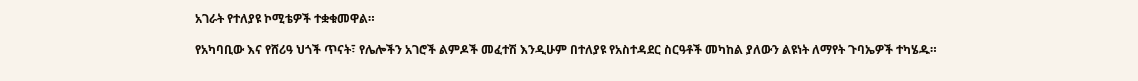አገራት የተለያዩ ኮሚቴዎች ተቋቁመዋል።

የአካባቢው እና የሸሪዓ ህጎች ጥናት፣ የሌሎችን አገሮች ልምዶች መፈተሽ እንዲሁም በተለያዩ የአስተዳደር ስርዓቶች መካከል ያለውን ልዩነት ለማየት ጉባኤዎች ተካሄዱ።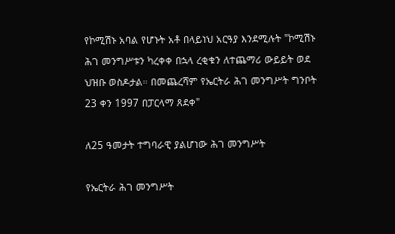የኮሚሽኑ አባል የሆኑት አቶ በላይነህ አርዓያ እንደሚሉት "ኮሚሽኑ ሕገ መንግሥቱን ካረቀቀ በኋላ ረቂቁን ለተጨማሪ ውይይት ወደ ህዝቡ ወስዶታል። በመጨረሻም የኤርትራ ሕገ መንግሥት ግንቦት 23 ቀን 1997 በፓርላማ ጸደቀ"

ለ25 ዓመታት ተግባራዊ ያልሆነው ሕገ መንግሥት

የኤርትራ ሕገ መንግሥት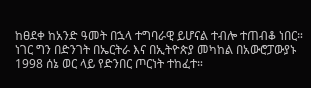ከፀደቀ ከአንድ ዓመት በኋላ ተግባራዊ ይሆናል ተብሎ ተጠብቆ ነበር። ነገር ግን በድንገት በኤርትራ እና በኢትዮጵያ መካከል በአውሮፓውያኑ 1998 ሰኔ ወር ላይ የድንበር ጦርነት ተከፈተ።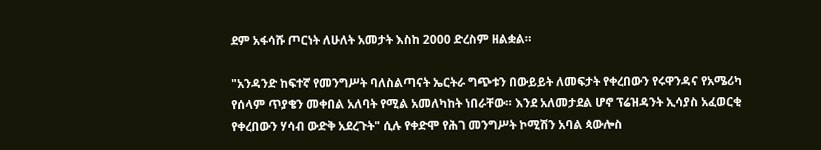ደም አፋሳሹ ጦርነት ለሁለት አመታት እስከ 2000 ድረስም ዘልቋል።

"አንዳንድ ከፍተኛ የመንግሥት ባለስልጣናት ኤርትራ ግጭቱን በውይይት ለመፍታት የቀረበውን የሩዋንዳና የአሜሪካ የሰላም ጥያቄን መቀበል አለባት የሚል አመለካከት ነበራቸው። እንደ አለመታደል ሆኖ ፕሬዝዳንት ኢሳያስ አፈወርቂ የቀረበውን ሃሳብ ውድቅ አደረጉት" ሲሉ የቀድሞ የሕገ መንግሥት ኮሚሽን አባል ጳውሎስ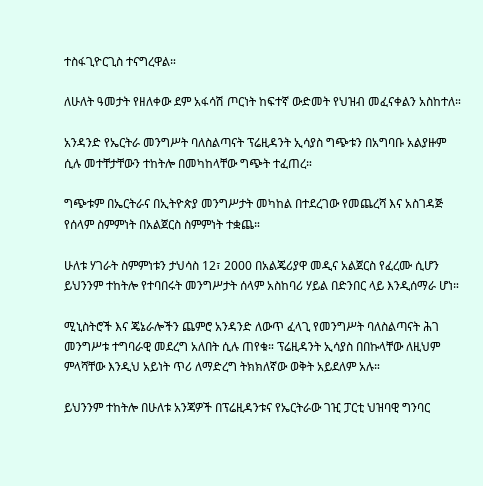ተስፋጊዮርጊስ ተናግረዋል።

ለሁለት ዓመታት የዘለቀው ደም አፋሳሽ ጦርነት ከፍተኛ ውድመት የህዝብ መፈናቀልን አስከተለ።

አንዳንድ የኤርትራ መንግሥት ባለስልጣናት ፕሬዚዳንት ኢሳያስ ግጭቱን በአግባቡ አልያዙም ሲሉ መተቸታቸውን ተከትሎ በመካከላቸው ግጭት ተፈጠረ።

ግጭቱም በኤርትራና በኢትዮጵያ መንግሥታት መካከል በተደረገው የመጨረሻ እና አስገዳጅ የሰላም ስምምነት በአልጀርስ ስምምነት ተቋጨ።

ሁለቱ ሃገራት ስምምነቱን ታህሳስ 12፣ 2000 በአልጄሪያዋ መዲና አልጀርስ የፈረሙ ሲሆን ይህንንም ተከትሎ የተባበሩት መንግሥታት ሰላም አስከባሪ ሃይል በድንበር ላይ እንዲሰማራ ሆነ።

ሚኒስትሮች እና ጄኔራሎችን ጨምሮ አንዳንድ ለውጥ ፈላጊ የመንግሥት ባለስልጣናት ሕገ መንግሥቱ ተግባራዊ መደረግ አለበት ሲሉ ጠየቁ። ፕሬዚዳንት ኢሳያስ በበኩላቸው ለዚህም ምላሻቸው እንዲህ አይነት ጥሪ ለማድረግ ትክክለኛው ወቅት አይደለም አሉ።

ይህንንም ተከትሎ በሁለቱ አንጃዎች በፕሬዚዳንቱና የኤርትራው ገዢ ፓርቲ ህዝባዊ ግንባር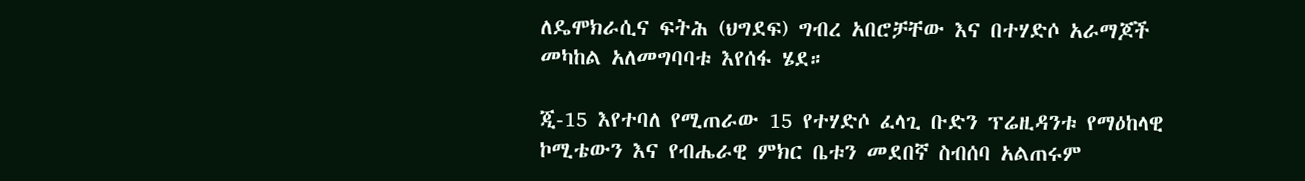ለዴሞክራሲና ፍትሕ (ህግደፍ) ግብረ አበሮቻቸው እና በተሃድሶ አራማጆች መካከል አለመግባባቱ እየሰፋ ሄደ።

ጂ-15 እየተባለ የሚጠራው 15 የተሃድሶ ፈላጊ ቡድን ፕሬዚዳንቱ የማዕከላዊ ኮሚቴውን እና የብሔራዊ ምክር ቤቱን መደበኛ ስብሰባ አልጠሩም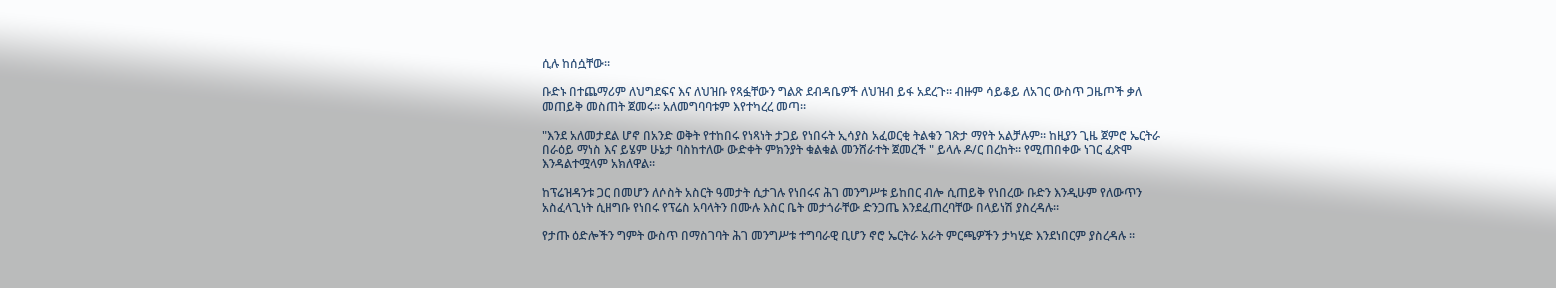ሲሉ ከሰሷቸው።

ቡድኑ በተጨማሪም ለህግደፍና እና ለህዝቡ የጻፏቸውን ግልጽ ደብዳቤዎች ለህዝብ ይፋ አደረጉ። ብዙም ሳይቆይ ለአገር ውስጥ ጋዜጦች ቃለ መጠይቅ መስጠት ጀመሩ። አለመግባባቱም እየተካረረ መጣ።

"እንደ አለመታደል ሆኖ በአንድ ወቅት የተከበሩ የነጻነት ታጋይ የነበሩት ኢሳያስ አፈወርቂ ትልቁን ገጽታ ማየት አልቻሉም። ከዚያን ጊዜ ጀምሮ ኤርትራ በራዕይ ማነስ እና ይሄም ሁኔታ ባስከተለው ውድቀት ምክንያት ቁልቁል መንሸራተት ጀመረች " ይላሉ ዶ/ር በረከት። የሚጠበቀው ነገር ፈጽሞ እንዳልተሟላም አክለዋል።

ከፕሬዝዳንቱ ጋር በመሆን ለሶስት አስርት ዓመታት ሲታገሉ የነበሩና ሕገ መንግሥቱ ይከበር ብሎ ሲጠይቅ የነበረው ቡድን እንዲሁም የለውጥን አስፈላጊነት ሲዘግቡ የነበሩ የፕሬስ አባላትን በሙሉ እስር ቤት መታጎራቸው ድንጋጤ እንደፈጠረባቸው በላይነሽ ያስረዳሉ።

የታጡ ዕድሎችን ግምት ውስጥ በማስገባት ሕገ መንግሥቱ ተግባራዊ ቢሆን ኖሮ ኤርትራ አራት ምርጫዎችን ታካሂድ እንደነበርም ያስረዳሉ ።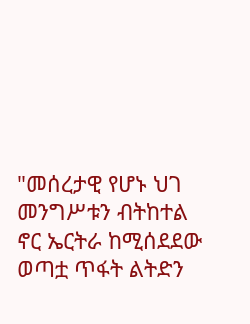"መሰረታዊ የሆኑ ህገ መንግሥቱን ብትከተል ኖር ኤርትራ ከሚሰደደው ወጣቷ ጥፋት ልትድን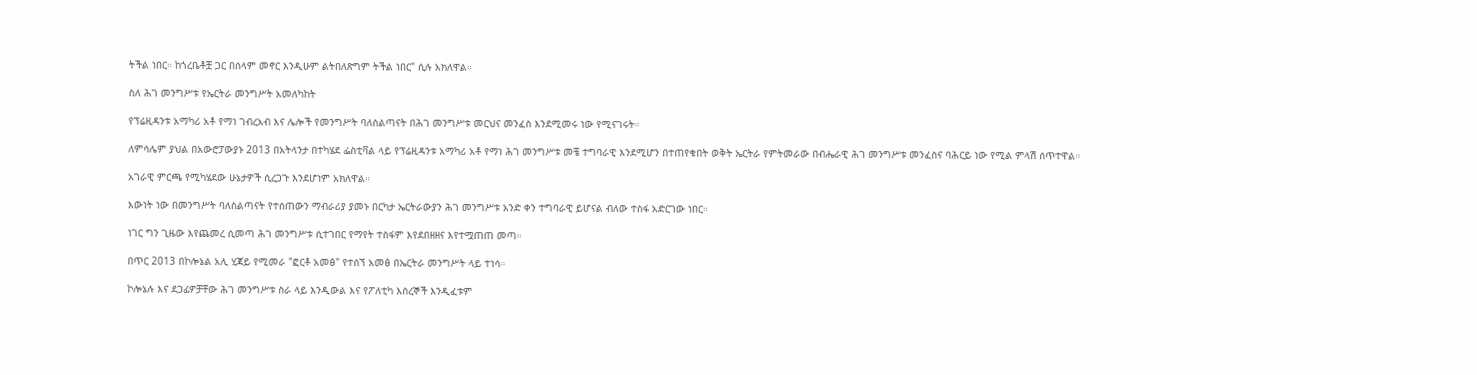ትችል ነበር። ከጎረቤቶቿ ጋር በሰላም መኖር እንዲሁም ልትበለጽግም ትችል ነበር" ሲሉ አክለዋል።

ስለ ሕገ መንግሥቱ የኤርትራ መንግሥት አመለካከት

የፕሬዚዳንቱ አማካሪ አቶ የማነ ገብረአብ እና ሌሎች የመንግሥት ባለስልጣናት በሕገ መንግሥቱ መርህና መንፈስ እንደሚመሩ ነው የሚናገሩት።

ለምሳሌም ያህል በአውሮፓውያኑ 2013 በአትላንታ በተካሄደ ፌስቲቫል ላይ የፕሬዚዳንቱ አማካሪ አቶ የማነ ሕገ መንግሥቱ መቼ ተግባራዊ እንደሚሆን በተጠየቁበት ወቅት ኤርትራ የምትመራው በብሔራዊ ሕገ መንግሥቱ መንፈስና ባሕርይ ነው የሚል ምላሽ ሰጥተዋል።

አገራዊ ምርጫ የሚካሄደው ሁኔታዎች ሲረጋጉ እንደሆነም አክለዋል።

እውነት ነው በመንግሥት ባለስልጣናት የተሰጠውን ማብራሪያ ያመኑ በርካታ ኤርትራውያን ሕገ መንግሥቱ አንድ ቀን ተግባራዊ ይሆናል ብለው ተስፋ አድርገው ነበር።

ነገር ግን ጊዜው እየጨመረ ሲመጣ ሕገ መንግሥቱ ሲተገበር የማየት ተስፋም እየደበዘዘና እየተሟጠጠ መጣ።

በጥር 2013 በኮሎኔል አሊ ሂጃይ የሚመራ "ፎርቶ አመፅ" የተሰኘ አመፅ በኤርትራ መንግሥት ላይ ተነሳ።

ኮሎኔሉ እና ደጋፊዎቻቸው ሕገ መንግሥቱ ስራ ላይ እንዲውል እና የፖለቲካ እስረኞች እንዲፈቱም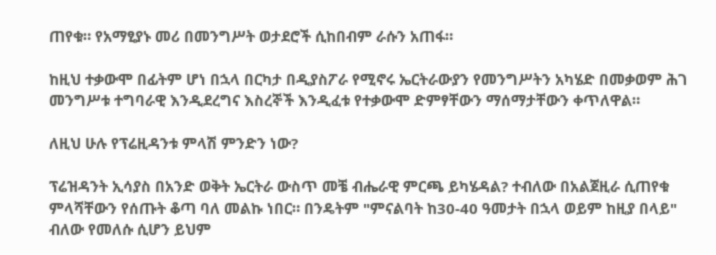ጠየቁ። የአማፂያኑ መሪ በመንግሥት ወታደሮች ሲከበብም ራሱን አጠፋ።

ከዚህ ተቃውሞ በፊትም ሆነ በኋላ በርካታ በዲያስፖራ የሚኖሩ ኤርትራውያን የመንግሥትን አካሄድ በመቃወም ሕገ መንግሥቱ ተግባራዊ እንዲደረግና እስረኞች እንዲፈቱ የተቃውሞ ድምፃቸውን ማሰማታቸውን ቀጥለዋል።

ለዚህ ሁሉ የፕሬዚዳንቱ ምላሽ ምንድን ነው?

ፕሬዝዳንት ኢሳያስ በአንድ ወቅት ኤርትራ ውስጥ መቼ ብሔራዊ ምርጫ ይካሄዳል? ተብለው በአልጀዚራ ሲጠየቁ ምላሻቸውን የሰጡት ቆጣ ባለ መልኩ ነበር። በንዴትም "ምናልባት ከ30-40 ዓመታት በኋላ ወይም ከዚያ በላይ" ብለው የመለሱ ሲሆን ይህም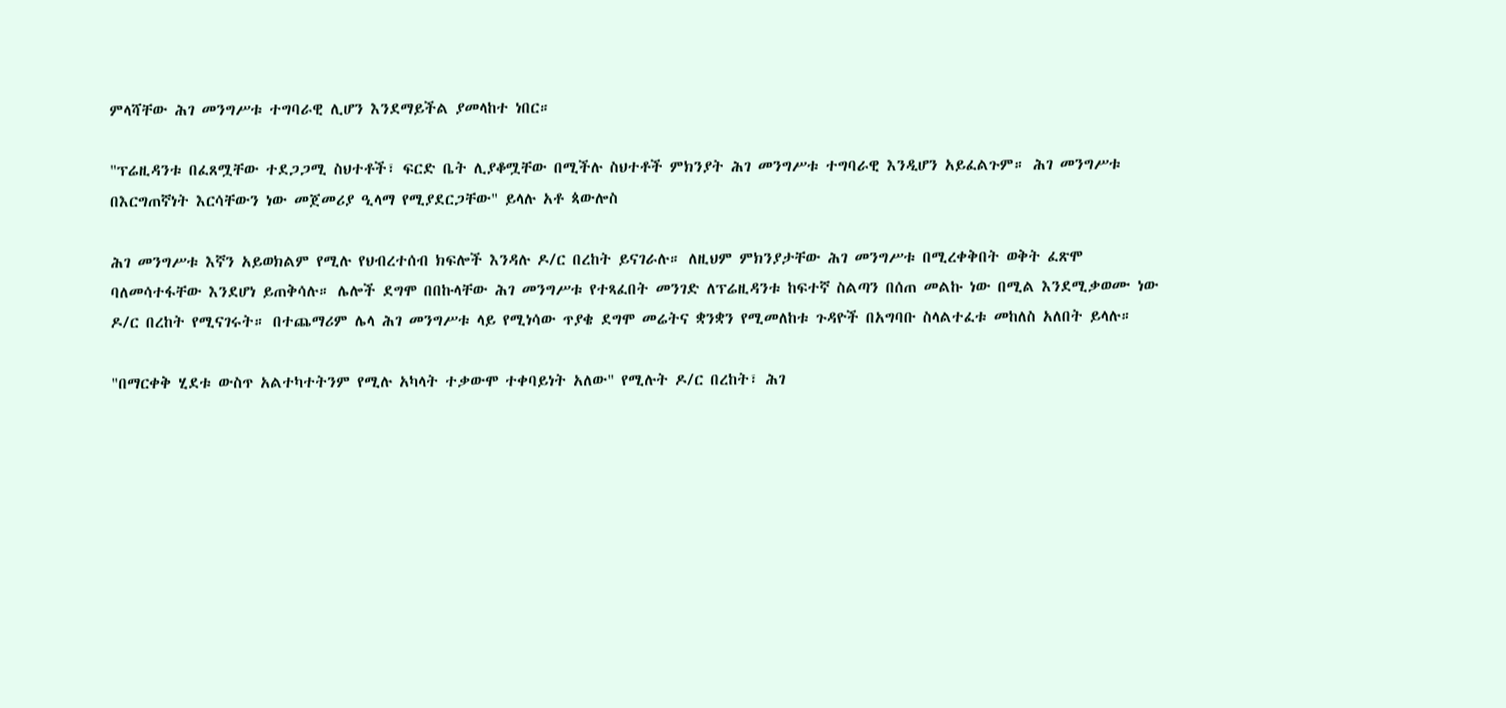ምላሻቸው ሕገ መንግሥቱ ተግባራዊ ሊሆን እንደማይችል ያመላከተ ነበር።

"ፕሬዚዳንቱ በፈጸሟቸው ተደጋጋሚ ስህተቶች፣ ፍርድ ቤት ሊያቆሟቸው በሚችሉ ስህተቶች ምክንያት ሕገ መንግሥቱ ተግባራዊ እንዲሆን አይፈልጉም። ሕገ መንግሥቱ በእርግጠኛነት እርሳቸውን ነው መጀመሪያ ዒላማ የሚያደርጋቸው" ይላሉ አቶ ጳውሎስ

ሕገ መንግሥቱ እኛን አይወክልም የሚሉ የህብረተሰብ ክፍሎች እንዳሉ ዶ/ር በረከት ይናገራሉ። ለዚህም ምክንያታቸው ሕገ መንግሥቱ በሚረቀቅበት ወቅት ፈጽሞ ባለመሳተፋቸው እንደሆነ ይጠቅሳሉ። ሌሎች ደግሞ በበኩላቸው ሕገ መንግሥቱ የተጻፈበት መንገድ ለፕሬዚዳንቱ ከፍተኛ ስልጣን በሰጠ መልኩ ነው በሚል እንደሚቃወሙ ነው ዶ/ር በረከት የሚናገሩት። በተጨማሪም ሌላ ሕገ መንግሥቱ ላይ የሚነሳው ጥያቄ ደግሞ መሬትና ቋንቋን የሚመለከቱ ጉዳዮች በአግባቡ ስላልተፈቱ መከለስ አለበት ይላሉ።

"በማርቀቅ ሂደቱ ውስጥ አልተካተትንም የሚሉ አካላት ተቃውሞ ተቀባይነት አለው" የሚሉት ዶ/ር በረከት፣ ሕገ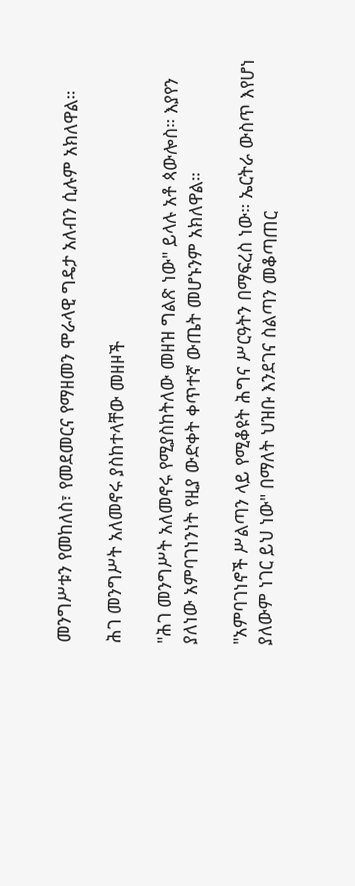መንግሥቱን የመከለስ፣ የመደመርና የማዘመን ሞራላዊ ግዴታ አለብን ሲሉም አክለዋል።

ሕገ መንግሥት አለመኖሩ ያስከተላቸው መዘዞች

"ሕገ መንግሥት አለመኖሩ የሚያስከትለው መዘዝ ግልጽ ነው" ይላሉ አቶ ጳውሎስ። እያየን ያለነው አምባገነንነት የዚያ ውድቀት ቀጥተኛ ውጤት መሆኑንም አክለዋል።

"አምባገነኖች ሥልጣን ላይ የሚቆዩት ሕግና ሥርዓትን በማፍረስ ነው። ኤርትራ ውስጥ እየሆነ ያለውም ነገር ይህ ነው" በማለት ህዝቡ እንደገና ስልጣን መቆጣጠር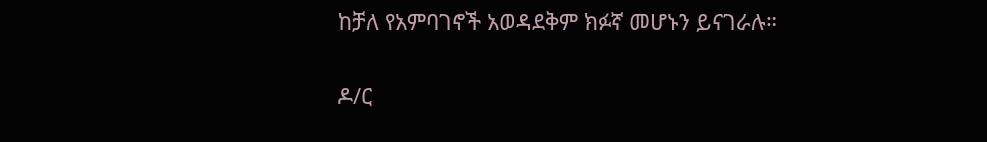ከቻለ የአምባገኖች አወዳደቅም ክፉኛ መሆኑን ይናገራሉ።

ዶ/ር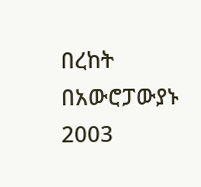በረከት በአውሮፓውያኑ 2003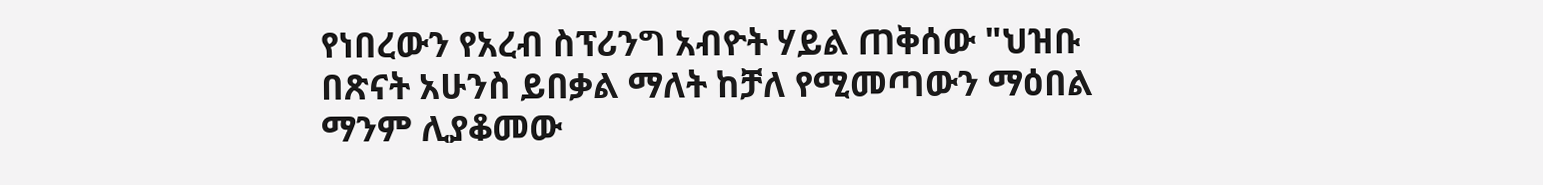የነበረውን የአረብ ስፕሪንግ አብዮት ሃይል ጠቅሰው "ህዝቡ በጽናት አሁንስ ይበቃል ማለት ከቻለ የሚመጣውን ማዕበል ማንም ሊያቆመው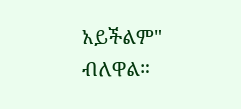አይችልም" ብለዋል።